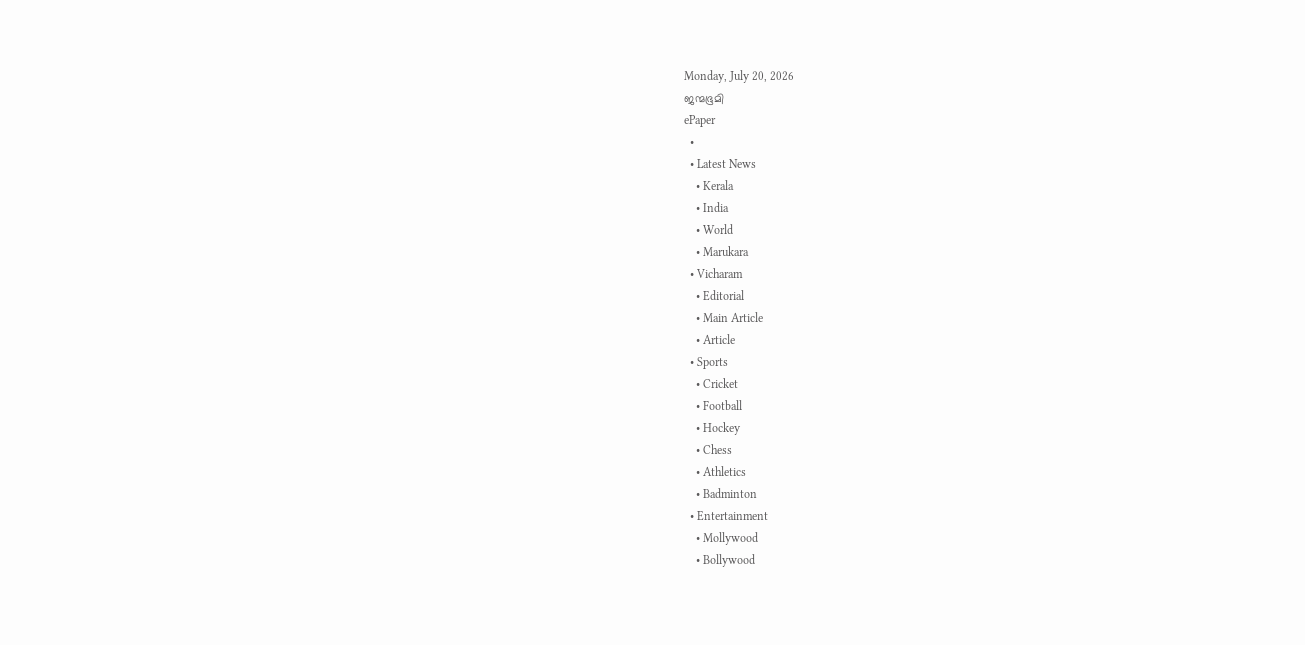Monday, July 20, 2026
ജന്മഭൂമി
ePaper
  •
  • Latest News
    • Kerala
    • India
    • World
    • Marukara
  • Vicharam
    • Editorial
    • Main Article
    • Article
  • Sports
    • Cricket
    • Football
    • Hockey
    • Chess
    • Athletics
    • Badminton
  • Entertainment
    • Mollywood
    • Bollywood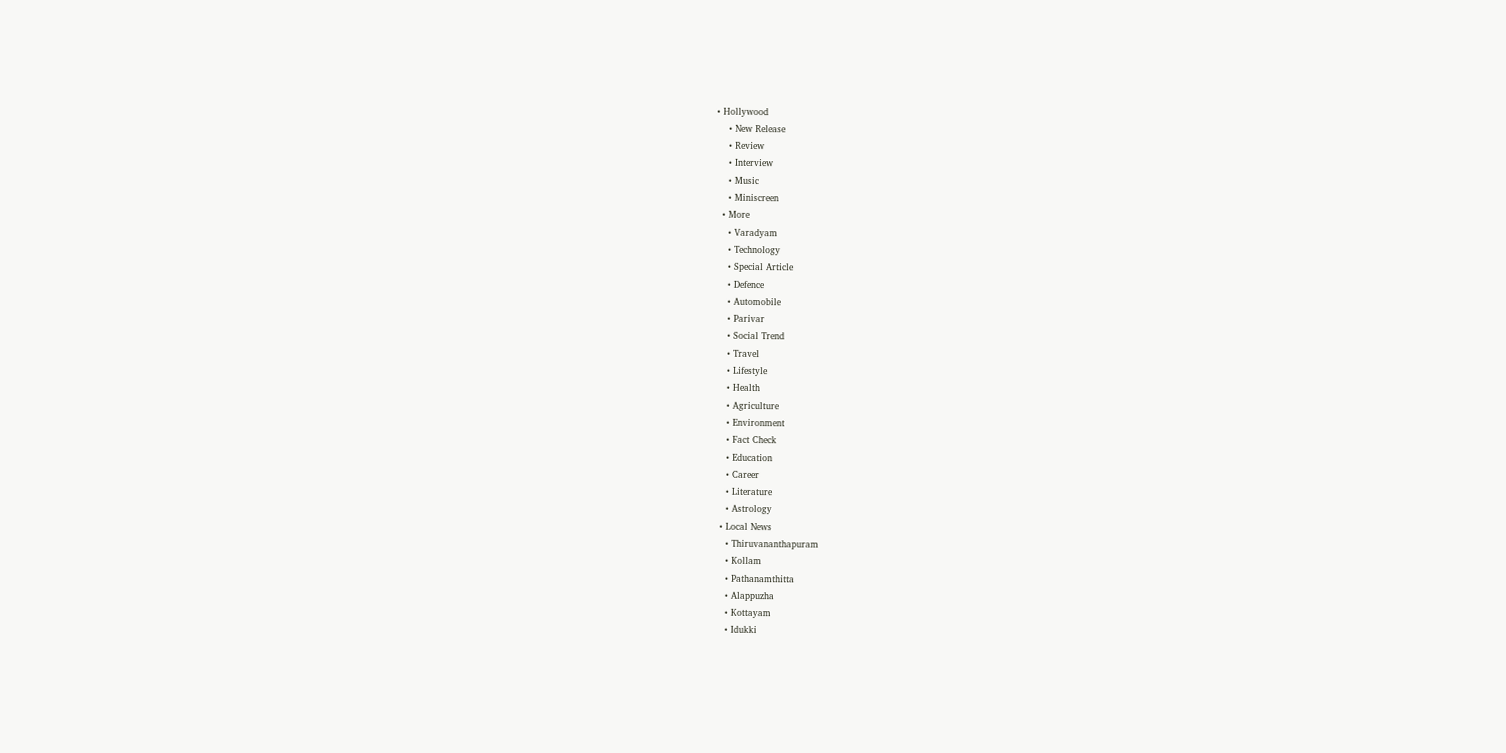• Hollywood
    • New Release
    • Review
    • Interview
    • Music
    • Miniscreen
  • More
    • Varadyam
    • Technology
    • Special Article
    • Defence
    • Automobile
    • Parivar
    • Social Trend
    • Travel
    • Lifestyle
    • Health
    • Agriculture
    • Environment
    • Fact Check
    • Education
    • Career
    • Literature
    • Astrology
  • Local News
    • Thiruvananthapuram
    • Kollam
    • Pathanamthitta
    • Alappuzha
    • Kottayam
    • Idukki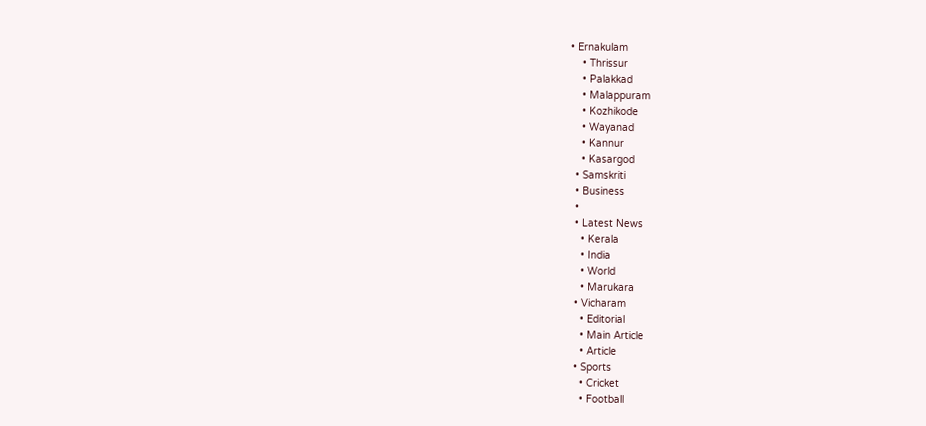• Ernakulam
    • Thrissur
    • Palakkad
    • Malappuram
    • Kozhikode
    • Wayanad
    • Kannur
    • Kasargod
  • Samskriti
  • Business
  •
  • Latest News
    • Kerala
    • India
    • World
    • Marukara
  • Vicharam
    • Editorial
    • Main Article
    • Article
  • Sports
    • Cricket
    • Football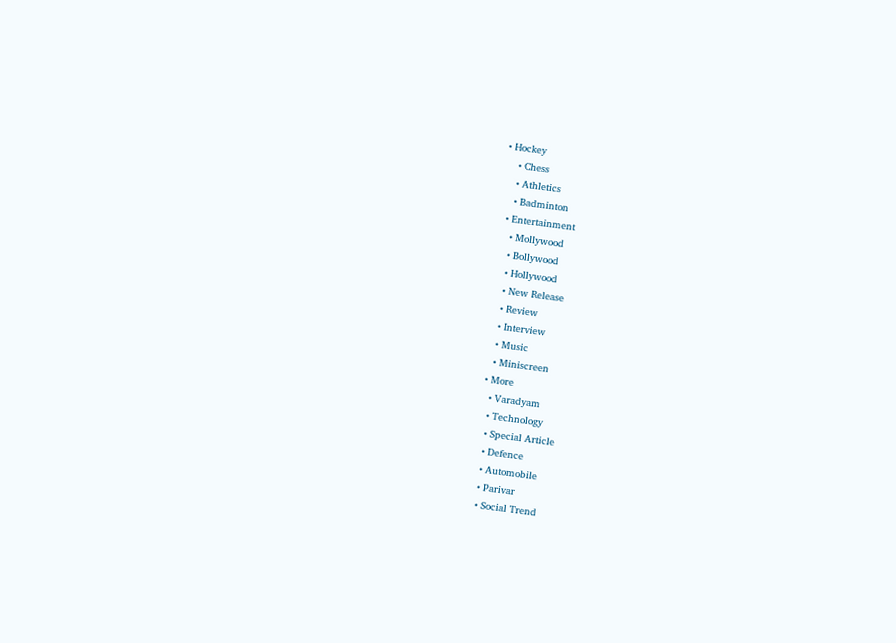• Hockey
    • Chess
    • Athletics
    • Badminton
  • Entertainment
    • Mollywood
    • Bollywood
    • Hollywood
    • New Release
    • Review
    • Interview
    • Music
    • Miniscreen
  • More
    • Varadyam
    • Technology
    • Special Article
    • Defence
    • Automobile
    • Parivar
    • Social Trend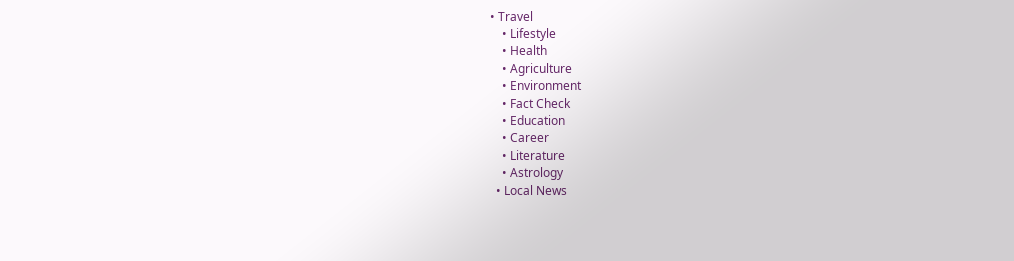• Travel
    • Lifestyle
    • Health
    • Agriculture
    • Environment
    • Fact Check
    • Education
    • Career
    • Literature
    • Astrology
  • Local News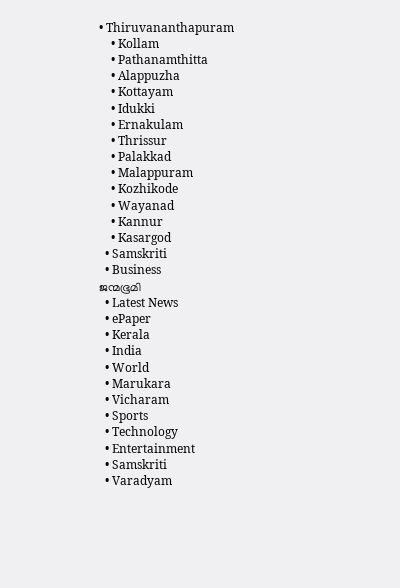• Thiruvananthapuram
    • Kollam
    • Pathanamthitta
    • Alappuzha
    • Kottayam
    • Idukki
    • Ernakulam
    • Thrissur
    • Palakkad
    • Malappuram
    • Kozhikode
    • Wayanad
    • Kannur
    • Kasargod
  • Samskriti
  • Business
ജന്മഭൂമി
  • Latest News
  • ePaper
  • Kerala
  • India
  • World
  • Marukara
  • Vicharam
  • Sports
  • Technology
  • Entertainment
  • Samskriti
  • Varadyam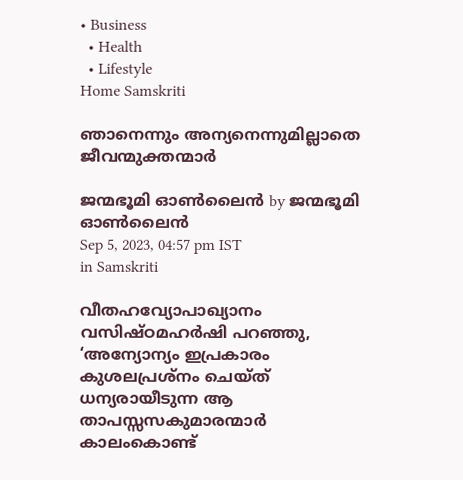• Business
  • Health
  • Lifestyle
Home Samskriti

ഞാനെന്നും അന്യനെന്നുമില്ലാതെ ജീവന്മുക്തന്മാര്‍

ജന്മഭൂമി ഓണ്‍ലൈന്‍ by ജന്മഭൂമി ഓണ്‍ലൈന്‍
Sep 5, 2023, 04:57 pm IST
in Samskriti

വീതഹവ്യോപാഖ്യാനം
വസിഷ്ഠമഹര്‍ഷി പറഞ്ഞു, ‘അന്യോന്യം ഇപ്രകാരം കുശലപ്രശ്‌നം ചെയ്ത് ധന്യരായീടുന്ന ആ താപസ്സസകുമാരന്മാര്‍ കാലംകൊണ്ട്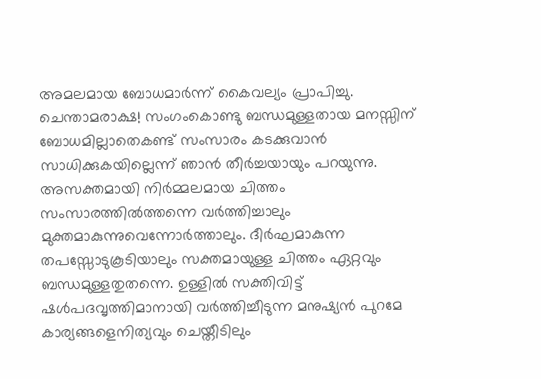അമലമായ ബോധമാര്‍ന്ന് കൈവല്യം പ്രാപിച്ചു. ചെന്താമരാക്ഷ! സംഗംകൊണ്ടു ബന്ധമുള്ളതായ മനസ്സിന് ബോധമില്ലാതെകണ്ട് സംസാരം കടക്കുവാന്‍ സാധിക്കുകയില്ലെന്ന് ഞാന്‍ തീര്‍ച്ചയായും പറയുന്നു. അസക്തമായി നിര്‍മ്മലമായ ചിത്തം സംസാരത്തില്‍ത്തന്നെ വര്‍ത്തിച്ചാലും മുക്തമാകുന്നുവെന്നോര്‍ത്താലും. ദീര്‍ഘമാകുന്ന തപസ്സോടുകൂടിയാലും സക്തമായുള്ള ചിത്തം ഏറ്റവും ബന്ധമുള്ളതുതന്നെ. ഉള്ളില്‍ സക്തിവിട്ട് ഷള്‍പദവൃത്തിമാനായി വര്‍ത്തിച്ചീടുന്ന മനുഷ്യന്‍ പുറമേ കാര്യങ്ങളെനിത്യവും ചെയ്തീടിലും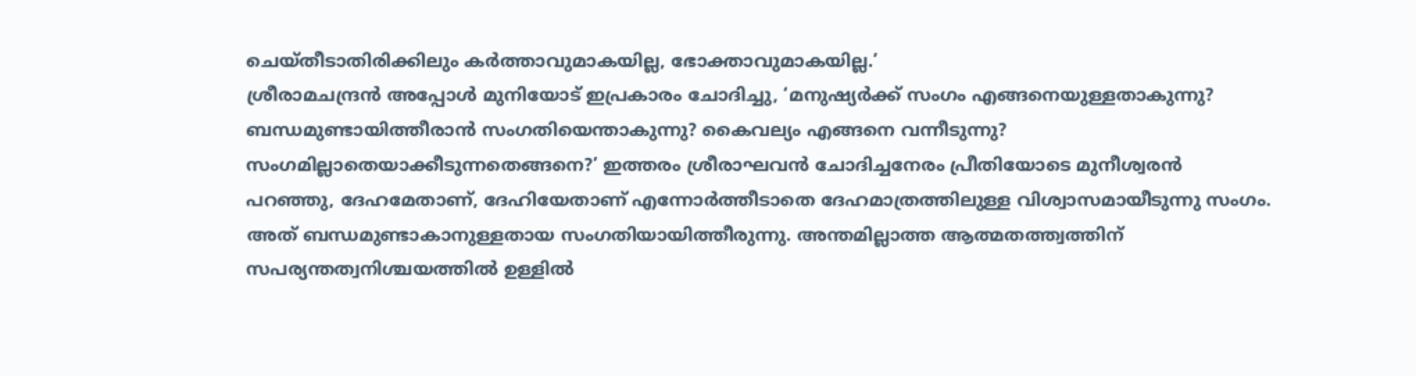ചെയ്തീടാതിരിക്കിലും കര്‍ത്താവുമാകയില്ല, ഭോക്താവുമാകയില്ല.’
ശ്രീരാമചന്ദ്രന്‍ അപ്പോള്‍ മുനിയോട് ഇപ്രകാരം ചോദിച്ചു, ‘മനുഷ്യര്‍ക്ക് സംഗം എങ്ങനെയുള്ളതാകുന്നു? ബന്ധമുണ്ടായിത്തീരാന്‍ സംഗതിയെന്താകുന്നു? കൈവല്യം എങ്ങനെ വന്നീടുന്നു? സംഗമില്ലാതെയാക്കീടുന്നതെങ്ങനെ?’ ഇത്തരം ശ്രീരാഘവന്‍ ചോദിച്ചനേരം പ്രീതിയോടെ മുനീശ്വരന്‍ പറഞ്ഞു, ദേഹമേതാണ്, ദേഹിയേതാണ് എന്നോര്‍ത്തീടാതെ ദേഹമാത്രത്തിലുള്ള വിശ്വാസമായീടുന്നു സംഗം. അത് ബന്ധമുണ്ടാകാനുള്ളതായ സംഗതിയായിത്തീരുന്നു. അന്തമില്ലാത്ത ആത്മതത്ത്വത്തിന് സപര്യന്തത്വനിശ്ചയത്തില്‍ ഉള്ളില്‍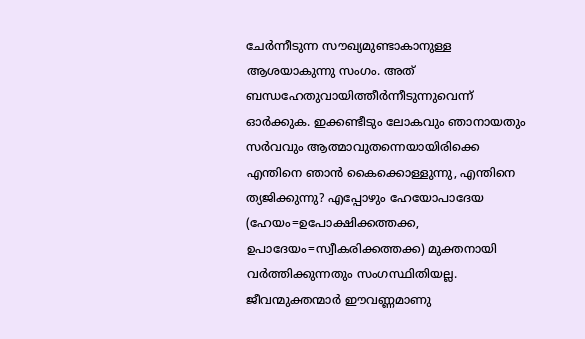ചേര്‍ന്നീടുന്ന സൗഖ്യമുണ്ടാകാനുള്ള ആശയാകുന്നു സംഗം. അത് ബന്ധഹേതുവായിത്തീര്‍ന്നീടുന്നുവെന്ന് ഓര്‍ക്കുക. ഇക്കണ്ടീടും ലോകവും ഞാനായതും സര്‍വവും ആത്മാവുതന്നെയായിരിക്കെ എന്തിനെ ഞാന്‍ കൈക്കൊള്ളുന്നു, എന്തിനെ ത്യജിക്കുന്നു? എപ്പോഴും ഹേയോപാദേയ (ഹേയം=ഉപോക്ഷിക്കത്തക്ക, ഉപാദേയം=സ്വീകരിക്കത്തക്ക) മുക്തനായി വര്‍ത്തിക്കുന്നതും സംഗസ്ഥിതിയല്ല. ജീവന്മുക്തന്മാര്‍ ഈവണ്ണമാണു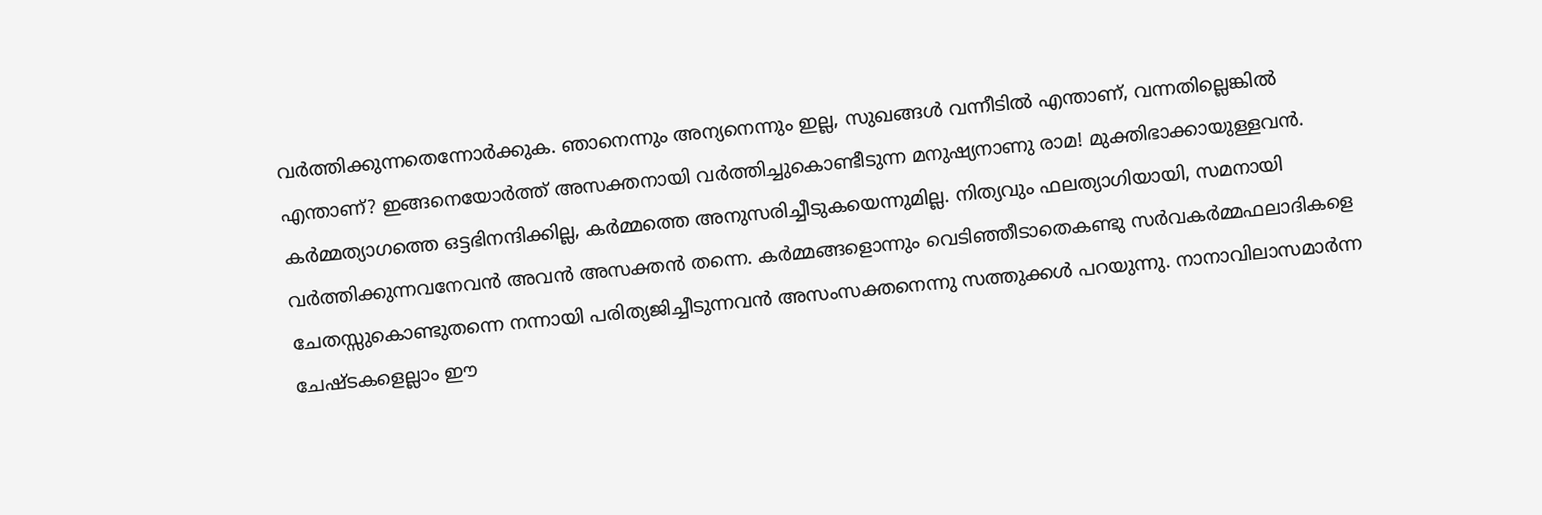വര്‍ത്തിക്കുന്നതെന്നോര്‍ക്കുക. ഞാനെന്നും അന്യനെന്നും ഇല്ല, സുഖങ്ങള്‍ വന്നീടില്‍ എന്താണ്, വന്നതില്ലെങ്കില്‍ എന്താണ്? ഇങ്ങനെയോര്‍ത്ത് അസക്തനായി വര്‍ത്തിച്ചുകൊണ്ടീടുന്ന മനുഷ്യനാണു രാമ! മുക്തിഭാക്കായുള്ളവന്‍.
കര്‍മ്മത്യാഗത്തെ ഒട്ടഭിനന്ദിക്കില്ല, കര്‍മ്മത്തെ അനുസരിച്ചീടുകയെന്നുമില്ല. നിത്യവും ഫലത്യാഗിയായി, സമനായി വര്‍ത്തിക്കുന്നവനേവന്‍ അവന്‍ അസക്തന്‍ തന്നെ. കര്‍മ്മങ്ങളൊന്നും വെടിഞ്ഞീടാതെകണ്ടു സര്‍വകര്‍മ്മഫലാദികളെ ചേതസ്സുകൊണ്ടുതന്നെ നന്നായി പരിത്യജിച്ചീടുന്നവന്‍ അസംസക്തനെന്നു സത്തുക്കള്‍ പറയുന്നു. നാനാവിലാസമാര്‍ന്ന ചേഷ്ടകളെല്ലാം ഈ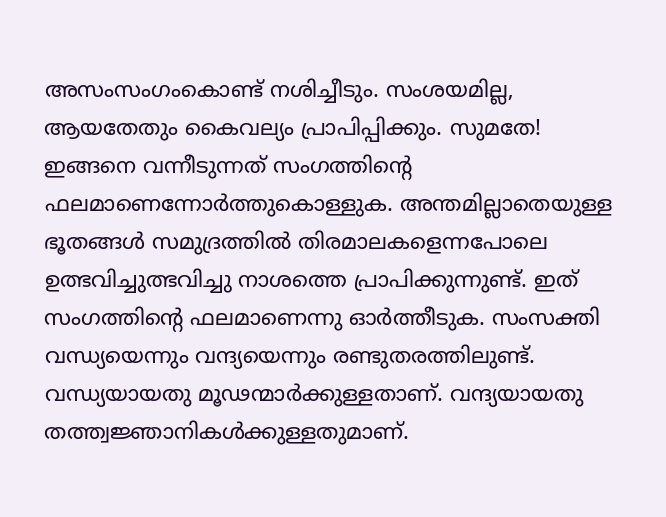അസംസംഗംകൊണ്ട് നശിച്ചീടും. സംശയമില്ല, ആയതേതും കൈവല്യം പ്രാപിപ്പിക്കും. സുമതേ! ഇങ്ങനെ വന്നീടുന്നത് സംഗത്തിന്റെ ഫലമാണെന്നോര്‍ത്തുകൊള്ളുക. അന്തമില്ലാതെയുള്ള ഭൂതങ്ങള്‍ സമുദ്രത്തില്‍ തിരമാലകളെന്നപോലെ ഉത്ഭവിച്ചുത്ഭവിച്ചു നാശത്തെ പ്രാപിക്കുന്നുണ്ട്. ഇത് സംഗത്തിന്റെ ഫലമാണെന്നു ഓര്‍ത്തീടുക. സംസക്തി വന്ധ്യയെന്നും വന്ദ്യയെന്നും രണ്ടുതരത്തിലുണ്ട്. വന്ധ്യയായതു മൂഢന്മാര്‍ക്കുള്ളതാണ്. വന്ദ്യയായതു തത്ത്വജ്ഞാനികള്‍ക്കുള്ളതുമാണ്.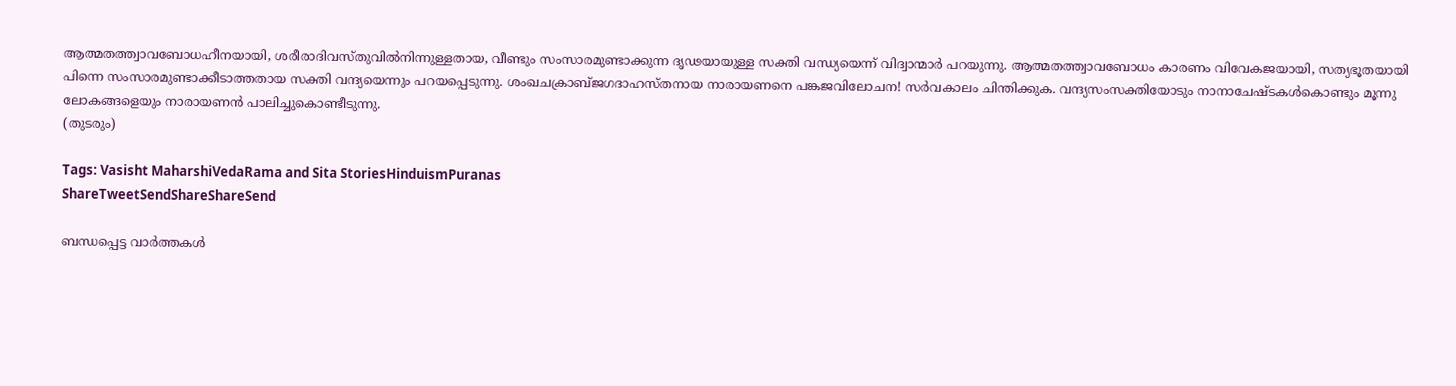ആത്മതത്ത്വാവബോധഹീനയായി, ശരീരാദിവസ്തുവില്‍നിന്നുള്ളതായ, വീണ്ടും സംസാരമുണ്ടാക്കുന്ന ദൃഢയായുള്ള സക്തി വന്ധ്യയെന്ന് വിദ്വാന്മാര്‍ പറയുന്നു. ആത്മതത്ത്വാവബോധം കാരണം വിവേകജയായി, സത്യഭൂതയായി
പിന്നെ സംസാരമുണ്ടാക്കീടാത്തതായ സക്തി വന്ദ്യയെന്നും പറയപ്പെടുന്നു. ശംഖചക്രാബ്ജഗദാഹസ്തനായ നാരായണനെ പങ്കജവിലോചന! സര്‍വകാലം ചിന്തിക്കുക. വന്ദ്യസംസക്തിയോടും നാനാചേഷ്ടകള്‍കൊണ്ടും മൂന്നു ലോകങ്ങളെയും നാരായണന്‍ പാലിച്ചുകൊണ്ടീടുന്നു.
(തുടരും)

Tags: Vasisht MaharshiVedaRama and Sita StoriesHinduismPuranas
ShareTweetSendShareShareSend

ബന്ധപ്പെട്ട വാര്‍ത്തകള്‍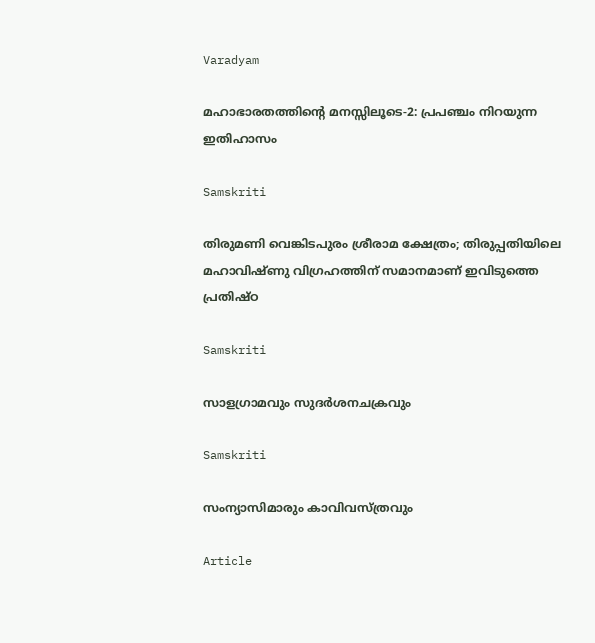Varadyam

മഹാഭാരതത്തിന്റെ മനസ്സിലൂടെ-2: പ്രപഞ്ചം നിറയുന്ന ഇതിഹാസം

Samskriti

തിരുമണി വെങ്കിടപുരം ശ്രീരാമ ക്ഷേത്രം; തിരുപ്പതിയിലെ മഹാവിഷ്ണു വിഗ്രഹത്തിന് സമാനമാണ് ഇവിടുത്തെ പ്രതിഷ്ഠ

Samskriti

സാളഗ്രാമവും സുദര്‍ശനചക്രവും

Samskriti

സംന്യാസിമാരും കാവിവസ്ത്രവും

Article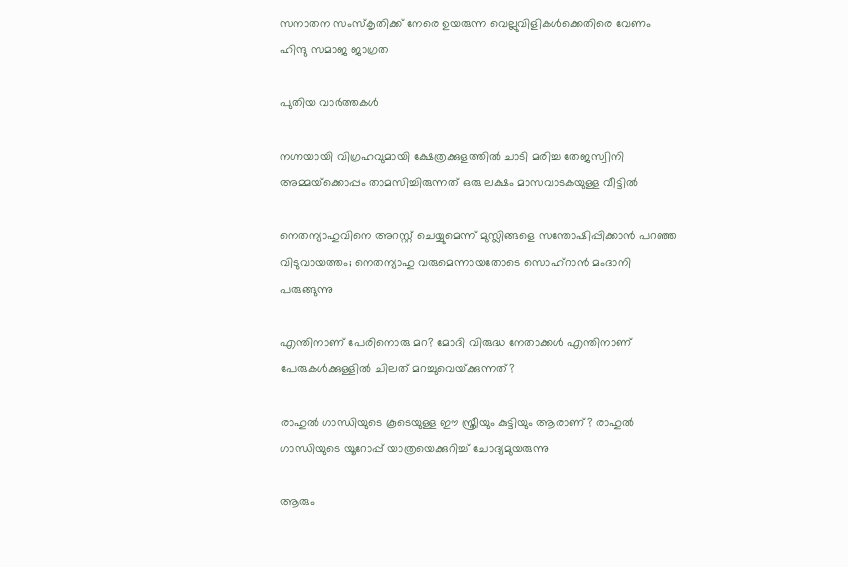സനാതന സംസ്‌കൃതിക്ക് നേരെ ഉയരുന്ന വെല്ലുവിളികള്‍ക്കെതിരെ വേണം ഹിന്ദു സമാജ ജാഗ്രത

പുതിയ വാര്‍ത്തകള്‍

നഗ്നയായി വിഗ്രഹവുമായി ക്ഷേത്രക്കുളത്തില്‍ ചാടി മരിച്ച തേജസ്വിനി അമ്മയ്‌ക്കൊപ്പം താമസിച്ചിരുന്നത് ഒരു ലക്ഷം മാസവാടകയുള്ള വീട്ടില്‍

നെതന്യാഹുവിനെ അറസ്റ്റ് ചെയ്യുമെന്ന് മുസ്ലിങ്ങളെ സന്തോഷിപ്പിക്കാന്‍ പറഞ്ഞ വിടുവായത്തം; നെതന്യാഹു വരുമെന്നായതോടെ സൊഹ്റാന്‍ മംദാനി പരുങ്ങുന്നു

എന്തിനാണ് പേരിനൊരു മറ? മോദി വിരുദ്ധ നേതാക്കള്‍ എന്തിനാണ് പേരുകള്‍ക്കുള്ളില്‍ ചിലത് മറച്ചുവെയ്‌ക്കുന്നത്?

രാഹുല്‍ ഗാന്ധിയുടെ കൂടെയുള്ള ഈ സ്ത്രീയും കുട്ടിയും ആരാണ്? രാഹുല്‍ ഗാന്ധിയുടെ യൂറോപ്പ് യാത്രയെക്കുറിച്ച് ചോദ്യമുയരുന്നു

ആരും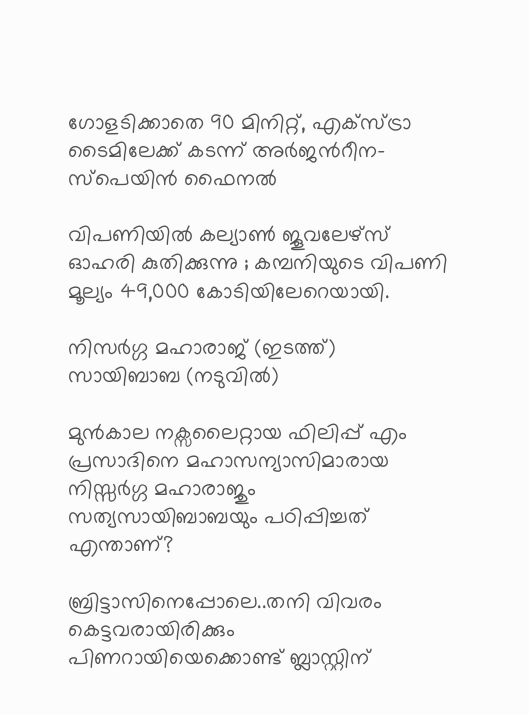ഗോളടിക്കാതെ 90 മിനിറ്റ്, എക്സ്ട്രാ ടൈമിലേക്ക് കടന്ന് അര്‍ജന്‍റീന-സ്പെയിന്‍ ഫൈനല്‍

വിപണിയില്‍ കല്യാണ്‍ ജൂവലേഴ്സ് ഓഹരി കുതിക്കുന്നു ; കമ്പനിയുടെ വിപണി മൂല്യം 49,000 കോടിയിലേറെയായി.

നിസര്‍ഗ്ഗ മഹാരാജ് (ഇടത്ത്) സായിബാബ (നടുവില്‍)

മുന്‍കാല നക്സലൈറ്റായ ഫിലിപ്പ് എം പ്രസാദിനെ മഹാസന്യാസിമാരായ നിസ്സര്‍ഗ്ഗ മഹാരാജും സത്യസായിബാബയും പഠിപ്പിച്ചത് എന്താണ്?

ബ്രിട്ടാസിനെപ്പോലെ..തനി വിവരം കെട്ടവരായിരിക്കും പിണറായിയെക്കൊണ്ട് ബ്ലാസ്റ്റിന്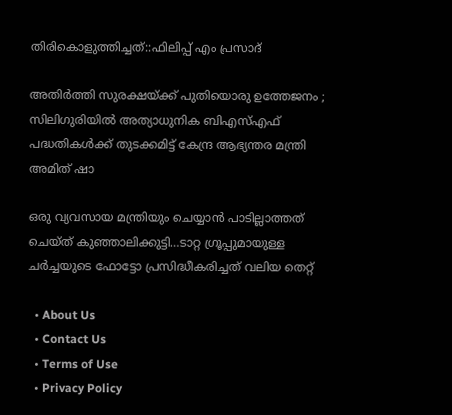തിരികൊളുത്തിച്ചത്::ഫിലിപ്പ് എം പ്രസാദ്

അതിർത്തി സുരക്ഷയ്‌ക്ക് പുതിയൊരു ഉത്തേജനം ; സിലിഗുരിയിൽ അത്യാധുനിക ബിഎസ്എഫ് പദ്ധതികൾക്ക് തുടക്കമിട്ട് കേന്ദ്ര ആഭ്യന്തര മന്ത്രി അമിത് ഷാ

ഒരു വ്യവസായ മന്ത്രിയും ചെയ്യാന്‍ പാടില്ലാത്തത് ചെയ്ത് കുഞ്ഞാലിക്കുട്ടി…ടാറ്റ ഗ്രൂപ്പുമായുള്ള ചര്‍ച്ചയുടെ ഫോട്ടോ പ്രസിദ്ധീകരിച്ചത് വലിയ തെറ്റ്

  • About Us
  • Contact Us
  • Terms of Use
  • Privacy Policy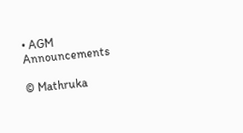• AGM Announcements

© Mathruka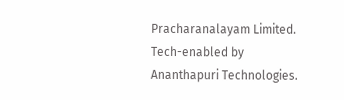Pracharanalayam Limited.
Tech-enabled by Ananthapuri Technologies.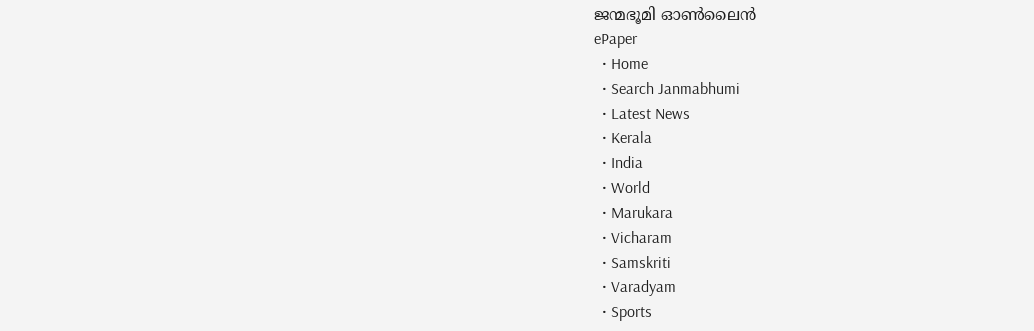ജന്മഭൂമി ഓണ്‍ലൈന്‍
ePaper
  • Home
  • Search Janmabhumi
  • Latest News
  • Kerala
  • India
  • World
  • Marukara
  • Vicharam
  • Samskriti
  • Varadyam
  • Sports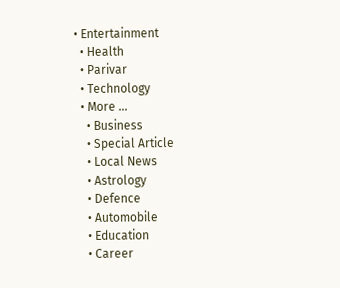• Entertainment
  • Health
  • Parivar
  • Technology
  • More …
    • Business
    • Special Article
    • Local News
    • Astrology
    • Defence
    • Automobile
    • Education
    • Career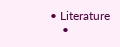• Literature
    •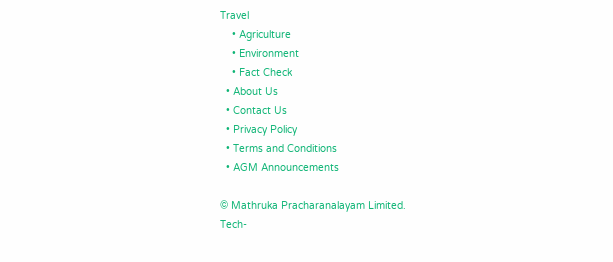Travel
    • Agriculture
    • Environment
    • Fact Check
  • About Us
  • Contact Us
  • Privacy Policy
  • Terms and Conditions
  • AGM Announcements

© Mathruka Pracharanalayam Limited.
Tech-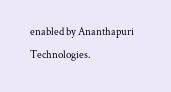enabled by Ananthapuri Technologies.